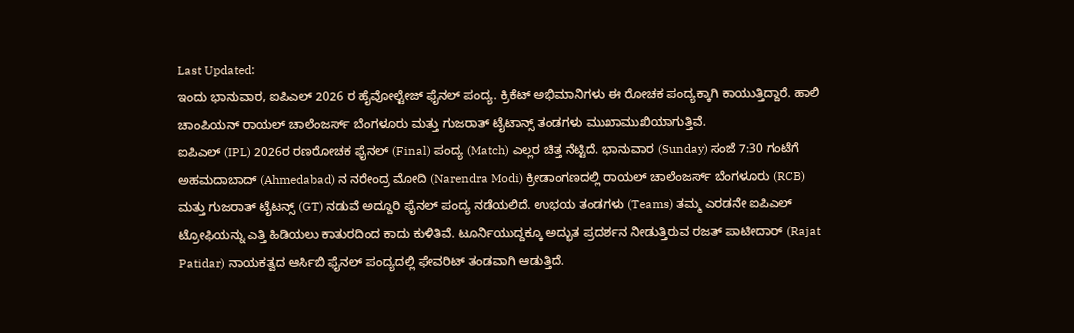Last Updated:
ಇಂದು ಭಾನುವಾರ, ಐಪಿಎಲ್ 2026 ರ ಹೈವೋಲ್ಟೇಜ್ ಫೈನಲ್ ಪಂದ್ಯ. ಕ್ರಿಕೆಟ್ ಅಭಿಮಾನಿಗಳು ಈ ರೋಚಕ ಪಂದ್ಯಕ್ಕಾಗಿ ಕಾಯುತ್ತಿದ್ದಾರೆ. ಹಾಲಿ ಚಾಂಪಿಯನ್ ರಾಯಲ್ ಚಾಲೆಂಜರ್ಸ್ ಬೆಂಗಳೂರು ಮತ್ತು ಗುಜರಾತ್ ಟೈಟಾನ್ಸ್ ತಂಡಗಳು ಮುಖಾಮುಖಿಯಾಗುತ್ತಿವೆ.
ಐಪಿಎಲ್ (IPL) 2026ರ ರಣರೋಚಕ ಫೈನಲ್ (Final) ಪಂದ್ಯ (Match) ಎಲ್ಲರ ಚಿತ್ತ ನೆಟ್ಟಿದೆ. ಭಾನುವಾರ (Sunday) ಸಂಜೆ 7:30 ಗಂಟೆಗೆ ಅಹಮದಾಬಾದ್ (Ahmedabad) ನ ನರೇಂದ್ರ ಮೋದಿ (Narendra Modi) ಕ್ರೀಡಾಂಗಣದಲ್ಲಿ ರಾಯಲ್ ಚಾಲೆಂಜರ್ಸ್ ಬೆಂಗಳೂರು (RCB) ಮತ್ತು ಗುಜರಾತ್ ಟೈಟನ್ಸ್ (GT) ನಡುವೆ ಅದ್ದೂರಿ ಫೈನಲ್ ಪಂದ್ಯ ನಡೆಯಲಿದೆ. ಉಭಯ ತಂಡಗಳು (Teams) ತಮ್ಮ ಎರಡನೇ ಐಪಿಎಲ್ ಟ್ರೋಫಿಯನ್ನು ಎತ್ತಿ ಹಿಡಿಯಲು ಕಾತುರದಿಂದ ಕಾದು ಕುಳಿತಿವೆ. ಟೂರ್ನಿಯುದ್ದಕ್ಕೂ ಅದ್ಭುತ ಪ್ರದರ್ಶನ ನೀಡುತ್ತಿರುವ ರಜತ್ ಪಾಟೀದಾರ್ (Rajat Patidar) ನಾಯಕತ್ವದ ಆರ್ಸಿಬಿ ಫೈನಲ್ ಪಂದ್ಯದಲ್ಲಿ ಫೇವರಿಟ್ ತಂಡವಾಗಿ ಆಡುತ್ತಿದೆ.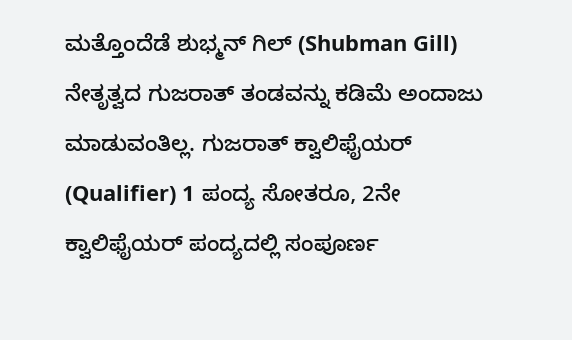ಮತ್ತೊಂದೆಡೆ ಶುಭ್ಮನ್ ಗಿಲ್ (Shubman Gill) ನೇತೃತ್ವದ ಗುಜರಾತ್ ತಂಡವನ್ನು ಕಡಿಮೆ ಅಂದಾಜು ಮಾಡುವಂತಿಲ್ಲ. ಗುಜರಾತ್ ಕ್ವಾಲಿಫೈಯರ್ (Qualifier) 1 ಪಂದ್ಯ ಸೋತರೂ, 2ನೇ ಕ್ವಾಲಿಫೈಯರ್ ಪಂದ್ಯದಲ್ಲಿ ಸಂಪೂರ್ಣ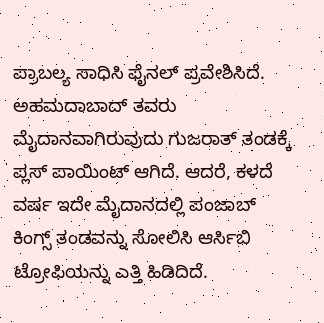ಪ್ರಾಬಲ್ಯ ಸಾಧಿಸಿ ಫೈನಲ್ ಪ್ರವೇಶಿಸಿದೆ.
ಅಹಮದಾಬಾದ್ ತವರು ಮೈದಾನವಾಗಿರುವುದು ಗುಜರಾತ್ ತಂಡಕ್ಕೆ ಪ್ಲಸ್ ಪಾಯಿಂಟ್ ಆಗಿದೆ. ಆದರೆ, ಕಳದೆ ವರ್ಷ ಇದೇ ಮೈದಾನದಲ್ಲಿ ಪಂಜಾಬ್ ಕಿಂಗ್ಸ್ ತಂಡವನ್ನು ಸೋಲಿಸಿ ಆರ್ಸಿಬಿ ಟ್ರೋಫಿಯನ್ನು ಎತ್ತಿ ಹಿಡಿದಿದೆ.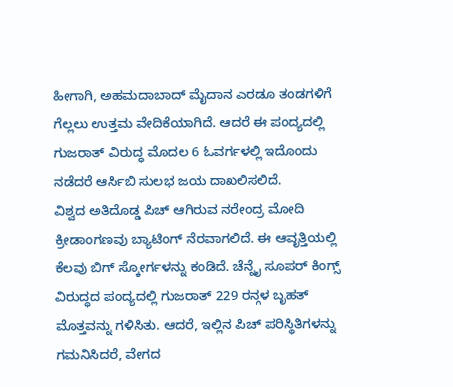ಹೀಗಾಗಿ, ಅಹಮದಾಬಾದ್ ಮೈದಾನ ಎರಡೂ ತಂಡಗಳಿಗೆ ಗೆಲ್ಲಲು ಉತ್ತಮ ವೇದಿಕೆಯಾಗಿದೆ. ಆದರೆ ಈ ಪಂದ್ಯದಲ್ಲಿ ಗುಜರಾತ್ ವಿರುದ್ಧ ಮೊದಲ 6 ಓವರ್ಗಳಲ್ಲಿ ಇದೊಂದು ನಡೆದರೆ ಆರ್ಸಿಬಿ ಸುಲಭ ಜಯ ದಾಖಲಿಸಲಿದೆ.
ವಿಶ್ವದ ಅತಿದೊಡ್ಡ ಪಿಚ್ ಆಗಿರುವ ನರೇಂದ್ರ ಮೋದಿ ಕ್ರೀಡಾಂಗಣವು ಬ್ಯಾಟಿಂಗ್ ನೆರವಾಗಲಿದೆ. ಈ ಆವೃತ್ತಿಯಲ್ಲಿ ಕೆಲವು ಬಿಗ್ ಸ್ಕೋರ್ಗಳನ್ನು ಕಂಡಿದೆ. ಚೆನ್ನೈ ಸೂಪರ್ ಕಿಂಗ್ಸ್ ವಿರುದ್ಧದ ಪಂದ್ಯದಲ್ಲಿ ಗುಜರಾತ್ 229 ರನ್ಗಳ ಬೃಹತ್ ಮೊತ್ತವನ್ನು ಗಳಿಸಿತು. ಆದರೆ, ಇಲ್ಲಿನ ಪಿಚ್ ಪರಿಸ್ಥಿತಿಗಳನ್ನು ಗಮನಿಸಿದರೆ, ವೇಗದ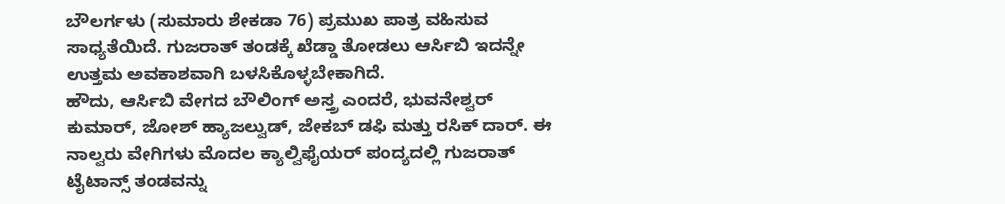ಬೌಲರ್ಗಳು (ಸುಮಾರು ಶೇಕಡಾ 76) ಪ್ರಮುಖ ಪಾತ್ರ ವಹಿಸುವ ಸಾಧ್ಯತೆಯಿದೆ. ಗುಜರಾತ್ ತಂಡಕ್ಕೆ ಖೆಡ್ಡಾ ತೋಡಲು ಆರ್ಸಿಬಿ ಇದನ್ನೇ ಉತ್ತಮ ಅವಕಾಶವಾಗಿ ಬಳಸಿಕೊಳ್ಳಬೇಕಾಗಿದೆ.
ಹೌದು, ಆರ್ಸಿಬಿ ವೇಗದ ಬೌಲಿಂಗ್ ಅಸ್ತ್ರ ಎಂದರೆ, ಭುವನೇಶ್ವರ್ ಕುಮಾರ್, ಜೋಶ್ ಹ್ಯಾಜಲ್ವುಡ್, ಜೇಕಬ್ ಡಫಿ ಮತ್ತು ರಸಿಕ್ ದಾರ್. ಈ ನಾಲ್ವರು ವೇಗಿಗಳು ಮೊದಲ ಕ್ಯಾಲ್ವಿಫೈಯರ್ ಪಂದ್ಯದಲ್ಲಿ ಗುಜರಾತ್ ಟೈಟಾನ್ಸ್ ತಂಡವನ್ನು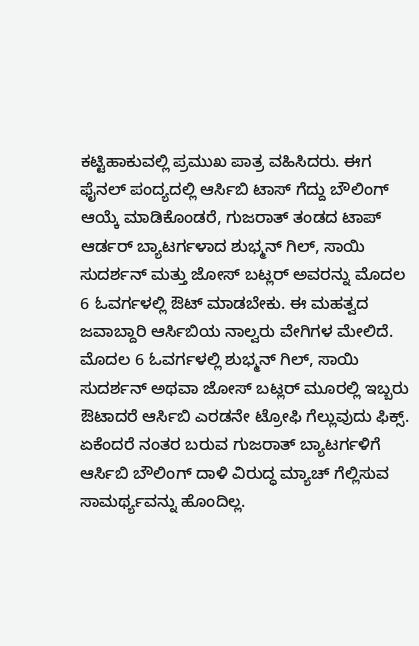ಕಟ್ಟಿಹಾಕುವಲ್ಲಿ ಪ್ರಮುಖ ಪಾತ್ರ ವಹಿಸಿದರು. ಈಗ ಫೈನಲ್ ಪಂದ್ಯದಲ್ಲಿ ಆರ್ಸಿಬಿ ಟಾಸ್ ಗೆದ್ದು ಬೌಲಿಂಗ್ ಆಯ್ಕೆ ಮಾಡಿಕೊಂಡರೆ, ಗುಜರಾತ್ ತಂಡದ ಟಾಪ್ ಆರ್ಡರ್ ಬ್ಯಾಟರ್ಗಳಾದ ಶುಭ್ಮನ್ ಗಿಲ್, ಸಾಯಿ ಸುದರ್ಶನ್ ಮತ್ತು ಜೋಸ್ ಬಟ್ಲರ್ ಅವರನ್ನು ಮೊದಲ 6 ಓವರ್ಗಳಲ್ಲಿ ಔಟ್ ಮಾಡಬೇಕು. ಈ ಮಹತ್ವದ ಜವಾಬ್ದಾರಿ ಆರ್ಸಿಬಿಯ ನಾಲ್ವರು ವೇಗಿಗಳ ಮೇಲಿದೆ.
ಮೊದಲ 6 ಓವರ್ಗಳಲ್ಲಿ ಶುಭ್ಮನ್ ಗಿಲ್, ಸಾಯಿ ಸುದರ್ಶನ್ ಅಥವಾ ಜೋಸ್ ಬಟ್ಲರ್ ಮೂರಲ್ಲಿ ಇಬ್ಬರು ಔಟಾದರೆ ಆರ್ಸಿಬಿ ಎರಡನೇ ಟ್ರೋಫಿ ಗೆಲ್ಲುವುದು ಫಿಕ್ಸ್. ಏಕೆಂದರೆ ನಂತರ ಬರುವ ಗುಜರಾತ್ ಬ್ಯಾಟರ್ಗಳಿಗೆ ಆರ್ಸಿಬಿ ಬೌಲಿಂಗ್ ದಾಳಿ ವಿರುದ್ಧ ಮ್ಯಾಚ್ ಗೆಲ್ಲಿಸುವ ಸಾಮರ್ಥ್ಯವನ್ನು ಹೊಂದಿಲ್ಲ.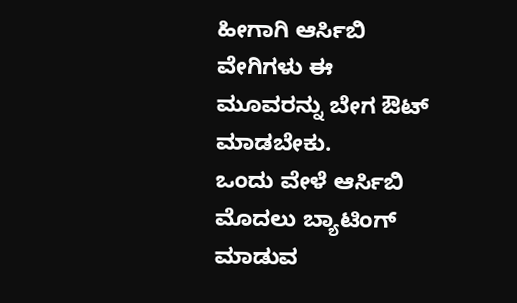ಹೀಗಾಗಿ ಆರ್ಸಿಬಿ ವೇಗಿಗಳು ಈ ಮೂವರನ್ನು ಬೇಗ ಔಟ್ ಮಾಡಬೇಕು.
ಒಂದು ವೇಳೆ ಆರ್ಸಿಬಿ ಮೊದಲು ಬ್ಯಾಟಿಂಗ್ ಮಾಡುವ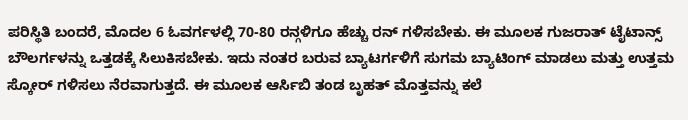ಪರಿಸ್ಥಿತಿ ಬಂದರೆ, ಮೊದಲ 6 ಓವರ್ಗಳಲ್ಲಿ 70-80 ರನ್ಗಳಿಗೂ ಹೆಚ್ಚು ರನ್ ಗಳಿಸಬೇಕು. ಈ ಮೂಲಕ ಗುಜರಾತ್ ಟೈಟಾನ್ಸ್ ಬೌಲರ್ಗಳನ್ನು ಒತ್ತಡಕ್ಕೆ ಸಿಲುಕಿಸಬೇಕು. ಇದು ನಂತರ ಬರುವ ಬ್ಯಾಟರ್ಗಳಿಗೆ ಸುಗಮ ಬ್ಯಾಟಿಂಗ್ ಮಾಡಲು ಮತ್ತು ಉತ್ತಮ ಸ್ಕೋರ್ ಗಳಿಸಲು ನೆರವಾಗುತ್ತದೆ. ಈ ಮೂಲಕ ಆರ್ಸಿಬಿ ತಂಡ ಬೃಹತ್ ಮೊತ್ತವನ್ನು ಕಲೆ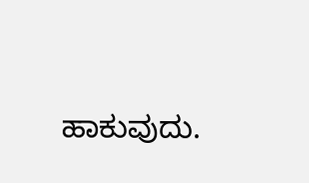ಹಾಕುವುದು.